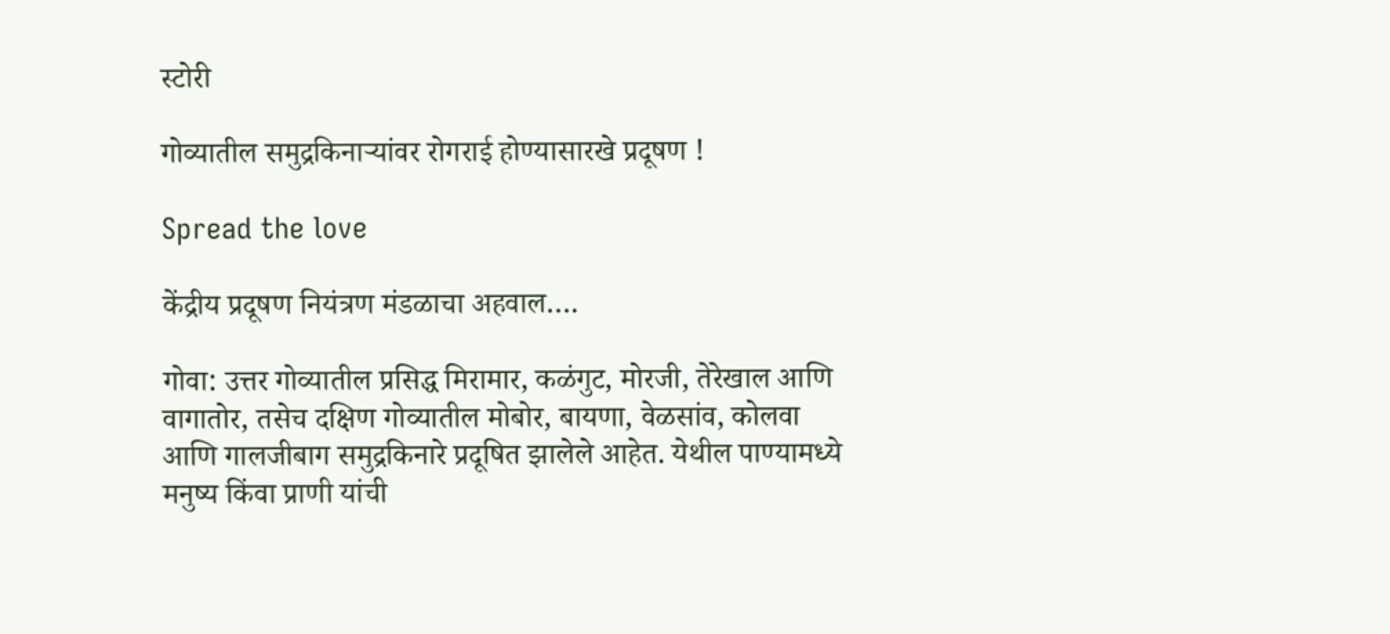स्टोरी

गोव्यातील समुद्रकिनार्‍यांवर रोगराई होण्यासारखे प्रदूषण !

Spread the love

केंद्रीय प्रदूषण नियंत्रण मंडळाचा अहवाल….

गोवा: उत्तर गोव्यातील प्रसिद्ध मिरामार, कळंगुट, मोरजी, तेरेखाल आणि वागातोर, तसेच दक्षिण गोव्यातील मोबोर, बायणा, वेळसांव, कोलवा आणि गालजीबाग समुद्रकिनारे प्रदूषित झालेले आहेत. येथील पाण्यामध्ये मनुष्य किंवा प्राणी यांची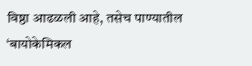विष्ठा आढळली आहे, तसेच पाण्यातील ‘बायोकेमिकल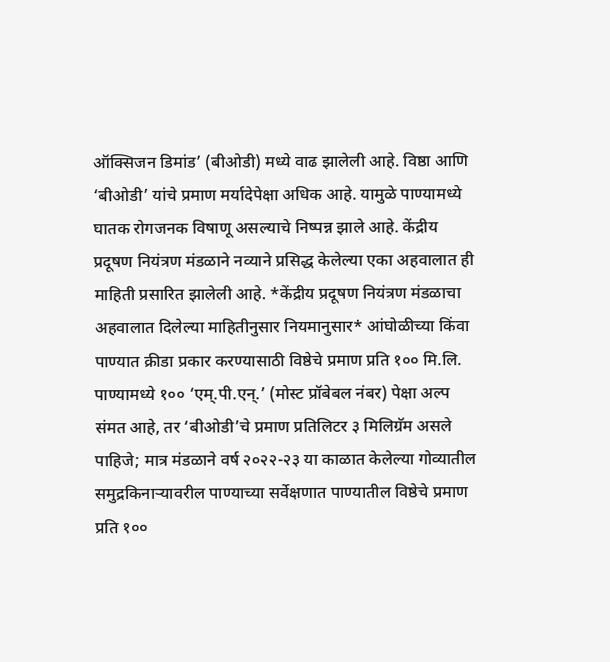ऑक्सिजन डिमांड’ (बीओडी) मध्ये वाढ झालेली आहे. विष्ठा आणि ‘बीओडी’ यांचे प्रमाण मर्यादेपेक्षा अधिक आहे. यामुळे पाण्यामध्ये घातक रोगजनक विषाणू असल्याचे निष्पन्न झाले आहे. केंद्रीय प्रदूषण नियंत्रण मंडळाने नव्याने प्रसिद्ध केलेल्या एका अहवालात ही माहिती प्रसारित झालेली आहे. *केंद्रीय प्रदूषण नियंत्रण मंडळाचा अहवालात दिलेल्या माहितीनुसार नियमानुसार* आंघोळीच्या किंवा पाण्यात क्रीडा प्रकार करण्यासाठी विष्ठेचे प्रमाण प्रति १०० मि.लि. पाण्यामध्ये १०० ‘एम्.पी.एन्.’ (मोस्ट प्रॉबेबल नंबर) पेक्षा अल्प संमत आहे, तर ‘बीओडी’चे प्रमाण प्रतिलिटर ३ मिलिग्रॅम असले पाहिजे; मात्र मंडळाने वर्ष २०२२-२३ या काळात केलेल्या गोव्यातील समुद्रकिनार्‍यावरील पाण्याच्या सर्वेक्षणात पाण्यातील विष्ठेचे प्रमाण प्रति १००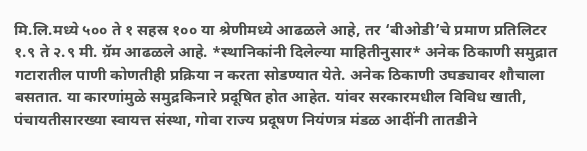मि.लि.मध्ये ५०० ते १ सहस्र १०० या श्रेणीमध्ये आढळले आहे, तर ‘बीओडी’चे प्रमाण प्रतिलिटर १.९ ते २.९ मी. ग्रॅम आढळले आहे. *स्थानिकांनी दिलेल्या माहितीनुसार* अनेक ठिकाणी समुद्रात गटारातील पाणी कोणतीही प्रक्रिया न करता सोडण्यात येते. अनेक ठिकाणी उघड्यावर शौचाला बसतात. या कारणांमुळे समुद्रकिनारे प्रदूषित होत आहेत. यांवर सरकारमधील विविध खाती, पंचायतीसारख्या स्वायत्त संस्था, गोवा राज्य प्रदूषण नियंणत्र मंडळ आदींनी तातडीने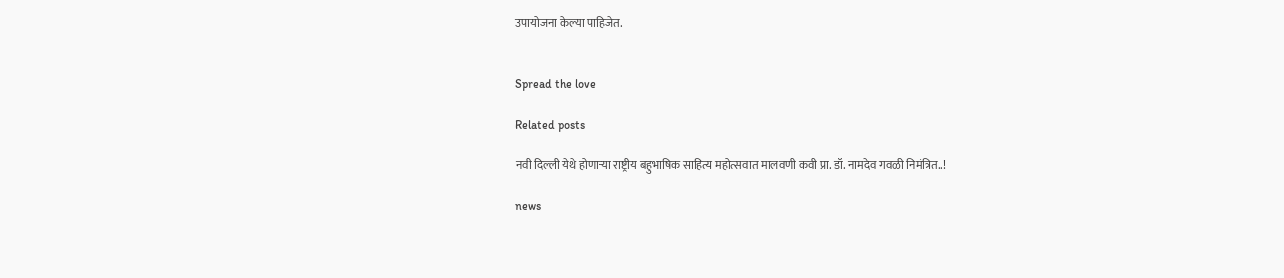उपायोजना केल्या पाहिजेत.


Spread the love

Related posts

नवी दिल्ली येथे होणाऱ्या राष्ट्रीय बहुभाषिक साहित्य महोत्सवात मालवणी कवी प्रा. डॉ. नामदेव गवळी निमंत्रित..!

news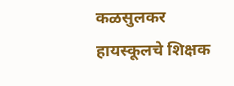कळसुलकर हायस्कूलचे शिक्षक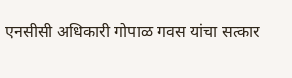एनसीसी अधिकारी गोपाळ गवस यांचा सत्कार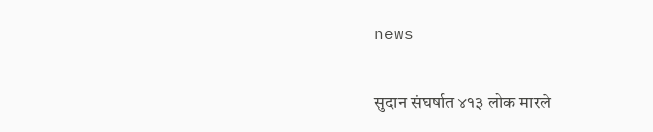news

सुदान संघर्षात ४१३ लोक मारले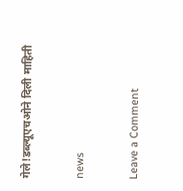गेले!डब्ल्यूएचओने दिली माहिती

news

Leave a Comment